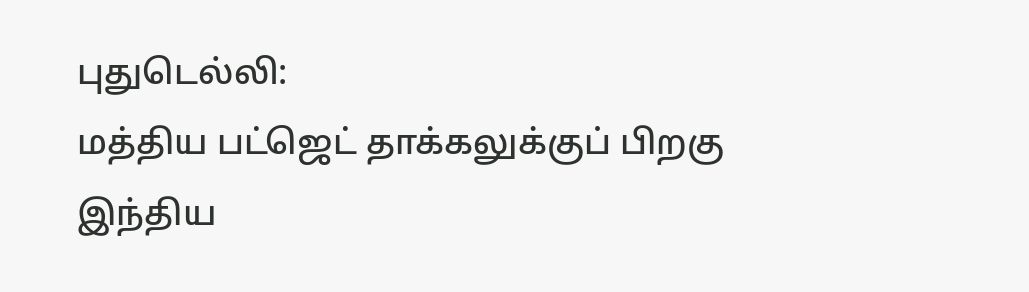புதுடெல்லி:
மத்திய பட்ஜெட் தாக்கலுக்குப் பிறகு இந்திய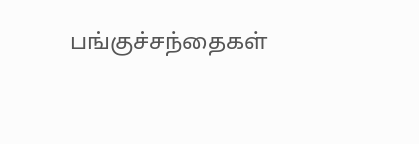பங்குச்சந்தைகள்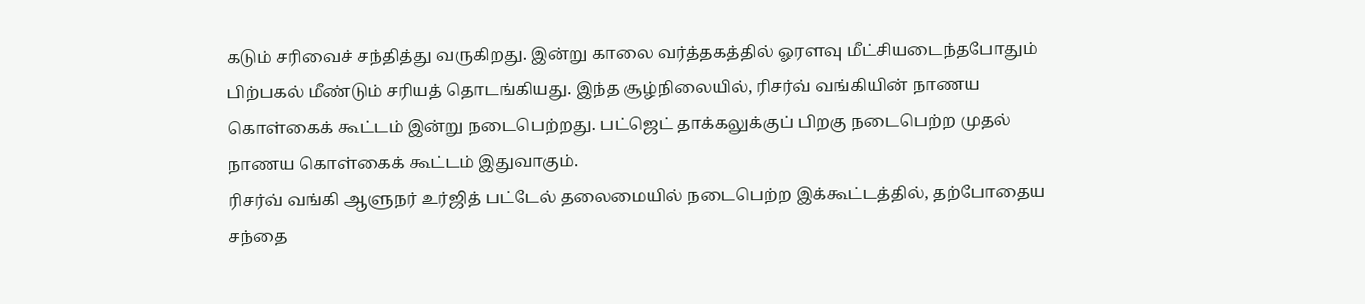கடும் சரிவைச் சந்தித்து வருகிறது. இன்று காலை வர்த்தகத்தில் ஓரளவு மீட்சியடைந்தபோதும் பிற்பகல் மீண்டும் சரியத் தொடங்கியது. இந்த சூழ்நிலையில், ரிசர்வ் வங்கியின் நாணய கொள்கைக் கூட்டம் இன்று நடைபெற்றது. பட்ஜெட் தாக்கலுக்குப் பிறகு நடைபெற்ற முதல் நாணய கொள்கைக் கூட்டம் இதுவாகும்.
ரிசர்வ் வங்கி ஆளுநர் உர்ஜித் பட்டேல் தலைமையில் நடைபெற்ற இக்கூட்டத்தில், தற்போதைய சந்தை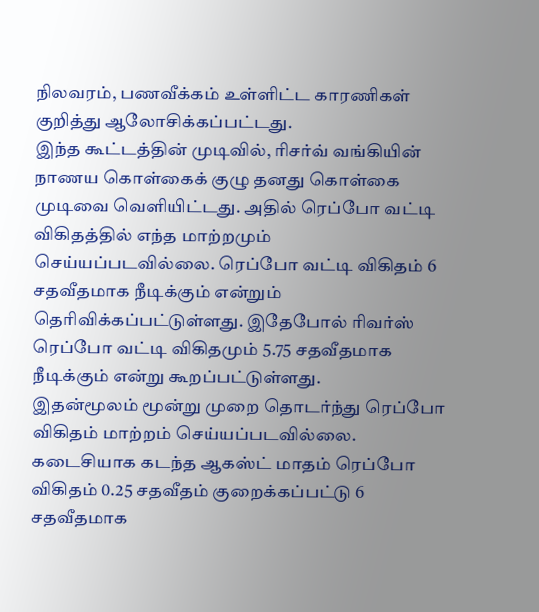நிலவரம், பணவீக்கம் உள்ளிட்ட காரணிகள் குறித்து ஆலோசிக்கப்பட்டது.
இந்த கூட்டத்தின் முடிவில், ரிசர்வ் வங்கியின் நாணய கொள்கைக் குழு தனது கொள்கை முடிவை வெளியிட்டது. அதில் ரெப்போ வட்டி விகிதத்தில் எந்த மாற்றமும் செய்யப்படவில்லை. ரெப்போ வட்டி விகிதம் 6 சதவீதமாக நீடிக்கும் என்றும் தெரிவிக்கப்பட்டுள்ளது. இதேபோல் ரிவர்ஸ் ரெப்போ வட்டி விகிதமும் 5.75 சதவீதமாக நீடிக்கும் என்று கூறப்பட்டுள்ளது.
இதன்மூலம் மூன்று முறை தொடர்ந்து ரெப்போ விகிதம் மாற்றம் செய்யப்படவில்லை. கடைசியாக கடந்த ஆகஸ்ட் மாதம் ரெப்போ விகிதம் 0.25 சதவீதம் குறைக்கப்பட்டு 6 சதவீதமாக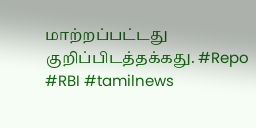மாற்றப்பட்டது குறிப்பிடத்தக்கது. #Repo #RBI #tamilnews